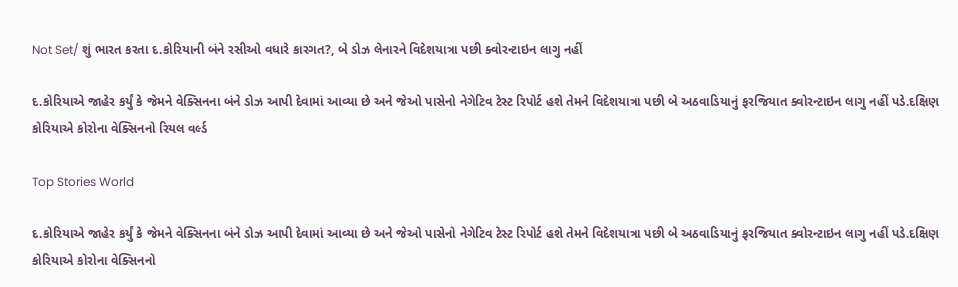Not Set/ શું ભારત કરતા દ.કોરિયાની બંને રસીઓ વધારે કારગત?, બે ડોઝ લેનારને વિદેશયાત્રા પછી ક્વોરન્ટાઇન લાગુ નહીં

દ.કોરિયાએ જાહેર કર્યું કે જેમને વેક્સિનના બંને ડોઝ આપી દેવામાં આવ્યા છે અને જેઓ પાસેનો નેગેટિવ ટેસ્ટ રિપોર્ટ હશે તેમને વિદેશયાત્રા પછી બે અઠવાડિયાનું ફરજિયાત ક્વોરન્ટાઇન લાગુ નહીં પડે.દક્ષિણ કોરિયાએ કોરોના વેક્સિનનો રિયલ વર્લ્ડ

Top Stories World

દ.કોરિયાએ જાહેર કર્યું કે જેમને વેક્સિનના બંને ડોઝ આપી દેવામાં આવ્યા છે અને જેઓ પાસેનો નેગેટિવ ટેસ્ટ રિપોર્ટ હશે તેમને વિદેશયાત્રા પછી બે અઠવાડિયાનું ફરજિયાત ક્વોરન્ટાઇન લાગુ નહીં પડે.દક્ષિણ કોરિયાએ કોરોના વેક્સિનનો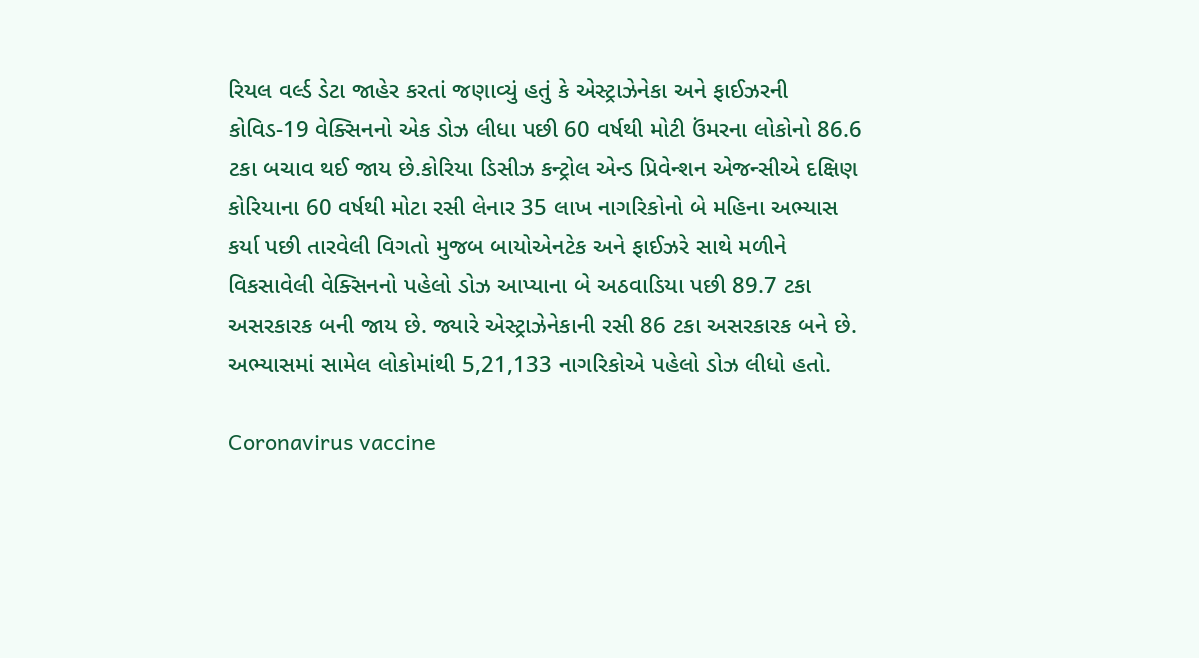રિયલ વર્લ્ડ ડેટા જાહેર કરતાં જણાવ્યું હતું કે એસ્ટ્રાઝેનેકા અને ફાઈઝરની કોવિડ-19 વેક્સિનનો એક ડોઝ લીધા પછી 60 વર્ષથી મોટી ઉંમરના લોકોનો 86.6 ટકા બચાવ થઈ જાય છે.કોરિયા ડિસીઝ કન્ટ્રોલ એન્ડ પ્રિવેન્શન એજન્સીએ દક્ષિણ કોરિયાના 60 વર્ષથી મોટા રસી લેનાર 35 લાખ નાગરિકોનો બે મહિના અભ્યાસ કર્યા પછી તારવેલી વિગતો મુજબ બાયોએનટેક અને ફાઈઝરે સાથે મળીને વિકસાવેલી વેક્સિનનો પહેલો ડોઝ આપ્યાના બે અઠવાડિયા પછી 89.7 ટકા અસરકારક બની જાય છે. જ્યારે એસ્ટ્રાઝેનેકાની રસી 86 ટકા અસરકારક બને છે. અભ્યાસમાં સામેલ લોકોમાંથી 5,21,133 નાગરિકોએ પહેલો ડોઝ લીધો હતો.

Coronavirus vaccine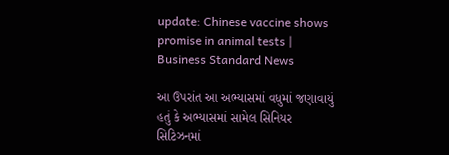update: Chinese vaccine shows promise in animal tests | Business Standard News

આ ઉપરાંત આ અભ્યાસમાં વધુમાં જણાવાયું હતું કે અભ્યાસમાં સામેલ સિનિયર સિટિઝનમાં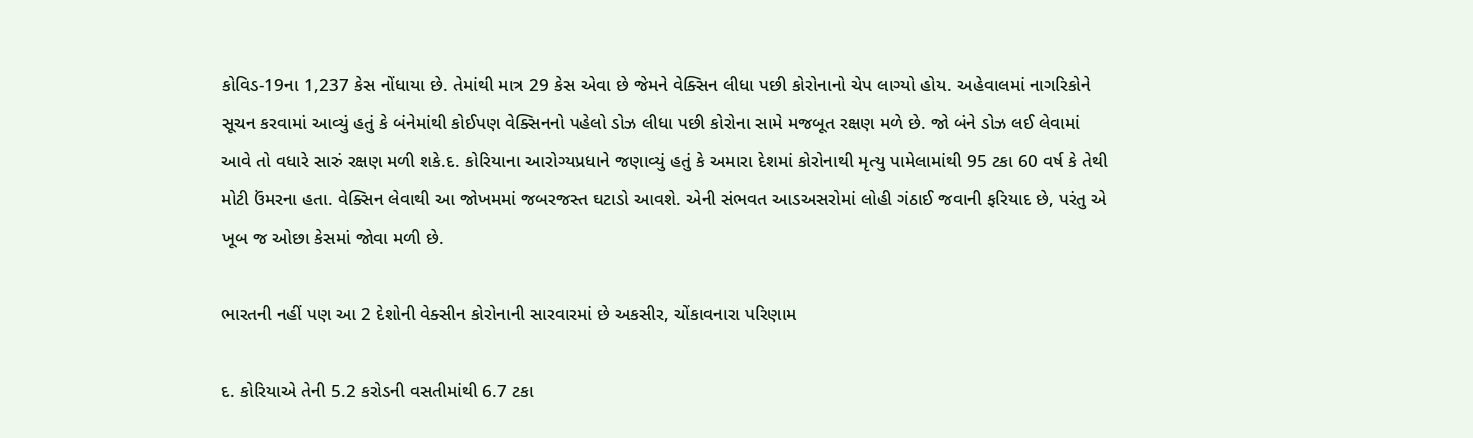કોવિડ-19ના 1,237 કેસ નોંધાયા છે. તેમાંથી માત્ર 29 કેસ એવા છે જેમને વેક્સિન લીધા પછી કોરોનાનો ચેપ લાગ્યો હોય. અહેવાલમાં નાગરિકોને સૂચન કરવામાં આવ્યું હતું કે બંનેમાંથી કોઈપણ વેક્સિનનો પહેલો ડોઝ લીધા પછી કોરોના સામે મજબૂત રક્ષણ મળે છે. જો બંને ડોઝ લઈ લેવામાં આવે તો વધારે સારું રક્ષણ મળી શકે.દ. કોરિયાના આરોગ્યપ્રધાને જણાવ્યું હતું કે અમારા દેશમાં કોરોનાથી મૃત્યુ પામેલામાંથી 95 ટકા 60 વર્ષ કે તેથી મોટી ઉંમરના હતા. વેક્સિન લેવાથી આ જોખમમાં જબરજસ્ત ઘટાડો આવશે. એની સંભવત આડઅસરોમાં લોહી ગંઠાઈ જવાની ફરિયાદ છે, પરંતુ એ ખૂબ જ ઓછા કેસમાં જોવા મળી છે.

ભારતની નહીં પણ આ 2 દેશોની વેક્સીન કોરોનાની સારવારમાં છે અકસીર, ચોંકાવનારા પરિણામ

દ. કોરિયાએ તેની 5.2 કરોડની વસતીમાંથી 6.7 ટકા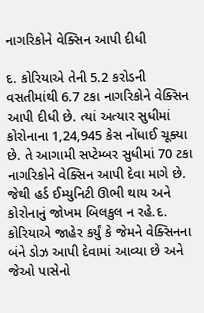નાગરિકોને વેક્સિન આપી દીધી

દ. કોરિયાએ તેની 5.2 કરોડની વસતીમાંથી 6.7 ટકા નાગરિકોને વેક્સિન આપી દીધી છે. ત્યાં અત્યાર સુધીમાં કોરોનાના 1,24,945 કેસ નોંધાઈ ચૂક્યા છે. તે આગામી સપ્ટેમ્બર સુધીમાં 70 ટકા નાગરિકોને વેક્સિન આપી દેવા માગે છે. જેથી હર્ડ ઈમ્યુનિટી ઊભી થાય અને કોરોનાનું જોખમ બિલકુલ ન રહે.દ. કોરિયાએ જાહેર કર્યું કે જેમને વેક્સિનના બંને ડોઝ આપી દેવામાં આવ્યા છે અને જેઓ પાસેનો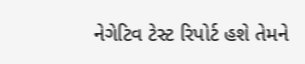નેગેટિવ ટેસ્ટ રિપોર્ટ હશે તેમને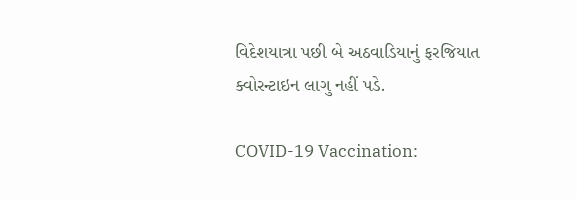વિદેશયાત્રા પછી બે અઠવાડિયાનું ફરજિયાત ક્વોરન્ટાઇન લાગુ નહીં પડે.

COVID-19 Vaccination: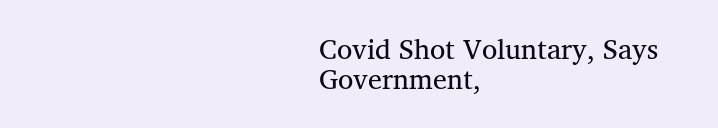Covid Shot Voluntary, Says Government,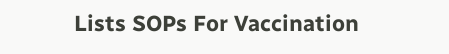Lists SOPs For Vaccination